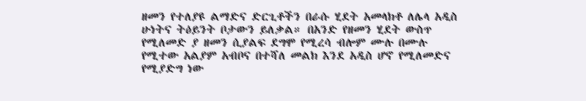ዘመን የተለያዩ ልማድና ድርጊቶችን በራሱ ሂደት አመላክቶ ለሌላ አዲስ ሁነትና ትዕይንት ቦታውን ይለቃል። በአንድ የዘመን ሂደት ውስጥ የሚለመድ ያ ዘመን ሲያልፍ ደግሞ የሚረሳ ብሎም ሙሉ በሙሉ የሚተው አልያም አብቦና በተሻለ መልክ እንደ አዲስ ሆኖ የሚለመድና የሚያድግ ነው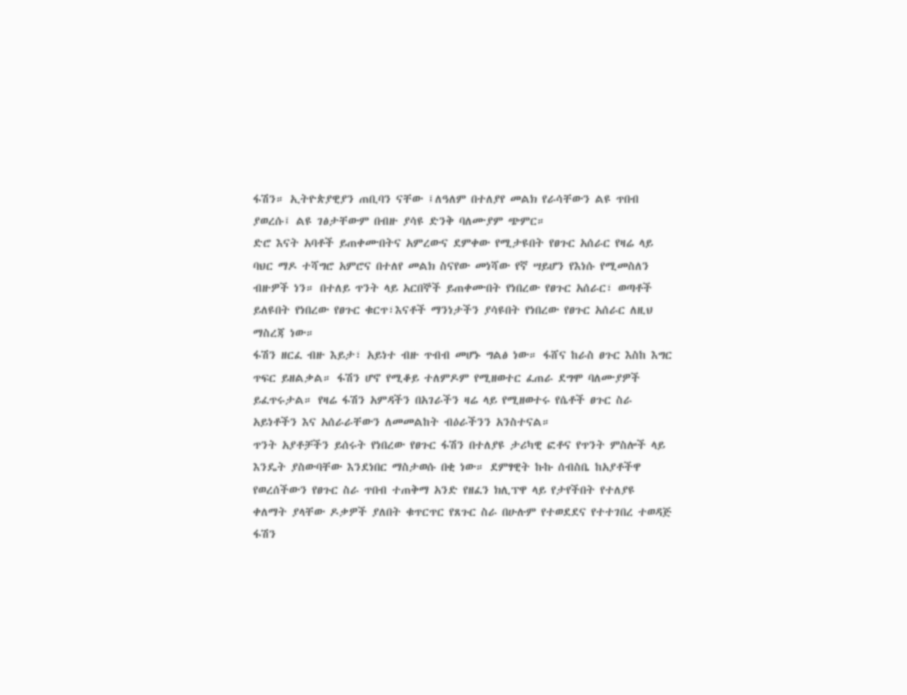ፋሽን። ኢትዮጵያዊያን ጠቢባን ናቸው ፤ለዓለም በተለያየ መልክ የራሳቸውን ልዩ ጥበብ ያወረሱ፤ ልዩ ገፅታቸውም በብዙ ያሳዩ ድንቅ ባለሙያም ጭምር።
ድሮ እናት አባቶች ይጠቀሙበትና አምረውና ደምቀው የሚታዩበት የፀጉር አሰራር የዛሬ ላይ ባህር ማዶ ተሻግሮ አምሮና በተለየ መልክ ስናየው መነሻው የኛ ሣይሆን የእነሱ የሚመስለን ብዙዎች ነን። በተለይ ጥንት ላይ አርበኞች ይጠቀሙበት የነበረው የፀጉር አሰራር፣ ወጣቶች ይለዩበት የነበረው የፀጉር ቁርጥ፣እናቶች ማንነታችን ያሳዩበት የነበረው የፀጉር አሰራር ለዚህ ማስረጃ ነው።
ፋሽን ዘርፈ ብዙ እይታ፣ አይነተ ብዙ ጥብብ መሆኑ ግልፅ ነው። ፋሸና ከራስ ፀጉር እስከ እግር ጥፍር ይዘልቃል። ፋሽን ሆኖ የሚቆይ ተለምዶም የሚዘወተር ፈጠራ ደግሞ ባለሙያዎች ይፈጥሩታል። የዛሬ ፋሽን አምዳችን በአገራችን ዛሬ ላይ የሚዘወተሩ የሴቶች ፀጉር ስራ አይነቶችን እና አሰራራቸውን ለመመልከት ብዕራችንን አንስተናል።
ጥንት አያቶቻችን ይሰሩት የነበረው የፀጉር ፋሽን በተለያዩ ታሪካዊ ፎቶና የጥንት ምስሎች ላይ እንዴት ያስውባቸው እንደነበር ማስታወሱ በቂ ነው። ደምፃዊት ኩኩ ሰብስቤ ከአያቶችዋ የወረሰችውን የፀጉር ስራ ጥበብ ተጠቅማ አንድ የዘፈን ክሊፕዋ ላይ የታየችበት የተለያዩ ቀለማት ያላቸው ዶቃዎች ያለበት ቁጥርጥር የጸጉር ስራ በሁሉም የተወደደና የተተገበረ ተወዳጅ ፋሽን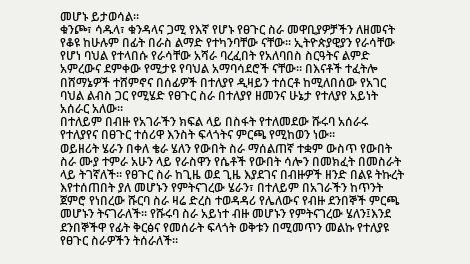መሆኑ ይታወሳል።
ቁንጮ፣ ሳዱላ፣ ቁንዳላና ጋሚ የእኛ የሆኑ የፀጉር ስራ መዋቢያዎቻችን ለዘመናት የቆዩ ከሁሉም በፊት በራስ ልማድ የተካንባቸው ናቸው። ኢትዮጵያዊያን የራሳቸው የሆነ ባህል የተላበሱ የራሳቸው አሻራ ባረፈበት የአለባበስ ስርዓትና ልምድ አምረውና ደምቀው የሚታዩ የባህል አማባሳደሮች ናቸው። በእናቶች ተፈትሎ በሸማኔዎች ተሸምኖና በሰፊዎች በተለያየ ዲዛይን ተሰርቶ ከሚለበሰው የአገር ባህል ልብስ ጋር የሚሄድ የፀጉር ስራ በተለያየ ዘመንና ሁኔታ የተለያየ አይነት አሰራር አለው።
በተለይም በብዙ የአገራችን ክፍል ላይ በስፋት የተለመደው ሹሩባ አሰራሩ የተለያየና በፀጉር ተሰሪዋ እንስት ፍላጎትና ምርጫ የሚከወን ነው።
ወይዘሪት ሄራን በቀለ ቄራ ሄለን የውበት ስራ ማሰልጠኛ ተቋም ውስጥ የውበት ስራ ሙያ ተምራ አሁን ላይ የራስዋን የሴቶች የውበት ሳሎን በመክፈት በመስራት ላይ ትገኛለች። የፀጉር ስራ ከጊዜ ወደ ጊዜ እያደገና በብዙዎች ዘንድ በልዩ ትኩረት እየተሰጠበት ያለ መሆኑን የምትናገረው ሄራን፣ በተለይም በአገራችን ከጥንት ጀምሮ የነበረው ሹርባ ስራ ዛሬ ድረስ ተወዳዳሪ የሌለውና የብዙ ደንበኞች ምርጫ መሆኑን ትናገራለች። የሹሩባ ስራ አይነተ ብዙ መሆኑን የምትናገረው ሄለን፤እንደ ደንበኞችዋ የፊት ቅርፅና የመሰራት ፍላጎት ወቅቱን በሚመጥን መልኩ የተለያዩ የፀጉር ስራዎችን ትሰራለች።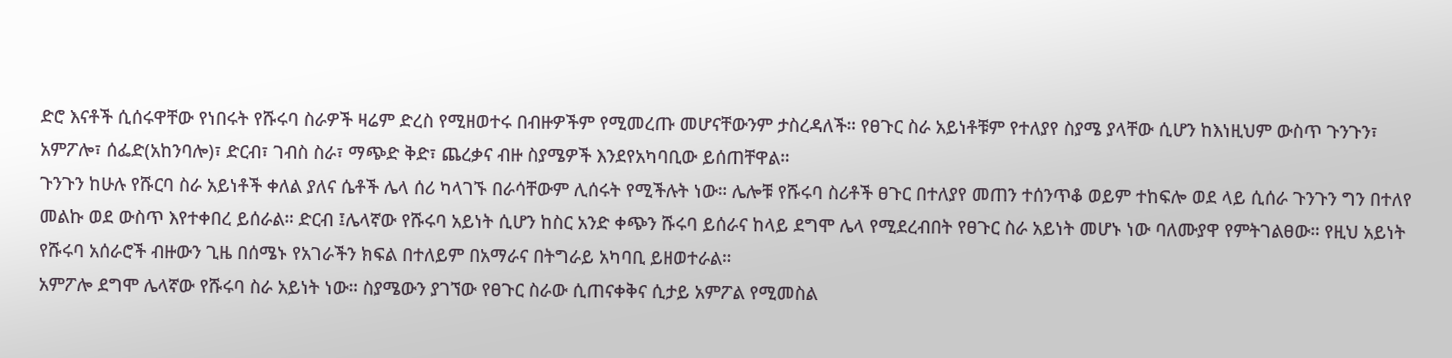ድሮ እናቶች ሲሰሩዋቸው የነበሩት የሹሩባ ስራዎች ዛሬም ድረስ የሚዘወተሩ በብዙዎችም የሚመረጡ መሆናቸውንም ታስረዳለች። የፀጉር ስራ አይነቶቹም የተለያየ ስያሜ ያላቸው ሲሆን ከእነዚህም ውስጥ ጉንጉን፣ አምፖሎ፣ ሰፌድ(አከንባሎ)፣ ድርብ፣ ገብስ ስራ፣ ማጭድ ቅድ፣ ጨረቃና ብዙ ስያሜዎች እንደየአካባቢው ይሰጠቸዋል።
ጉንጉን ከሁሉ የሹርባ ስራ አይነቶች ቀለል ያለና ሴቶች ሌላ ሰሪ ካላገኙ በራሳቸውም ሊሰሩት የሚችሉት ነው። ሌሎቹ የሹሩባ ስሪቶች ፀጉር በተለያየ መጠን ተሰንጥቆ ወይም ተከፍሎ ወደ ላይ ሲሰራ ጉንጉን ግን በተለየ መልኩ ወደ ውስጥ እየተቀበረ ይሰራል። ድርብ ፤ሌላኛው የሹሩባ አይነት ሲሆን ከስር አንድ ቀጭን ሹሩባ ይሰራና ከላይ ደግሞ ሌላ የሚደረብበት የፀጉር ስራ አይነት መሆኑ ነው ባለሙያዋ የምትገልፀው። የዚህ አይነት የሹሩባ አሰራሮች ብዙውን ጊዜ በሰሜኑ የአገራችን ክፍል በተለይም በአማራና በትግራይ አካባቢ ይዘወተራል።
አምፖሎ ደግሞ ሌላኛው የሹሩባ ስራ አይነት ነው። ስያሜውን ያገኘው የፀጉር ስራው ሲጠናቀቅና ሲታይ አምፖል የሚመስል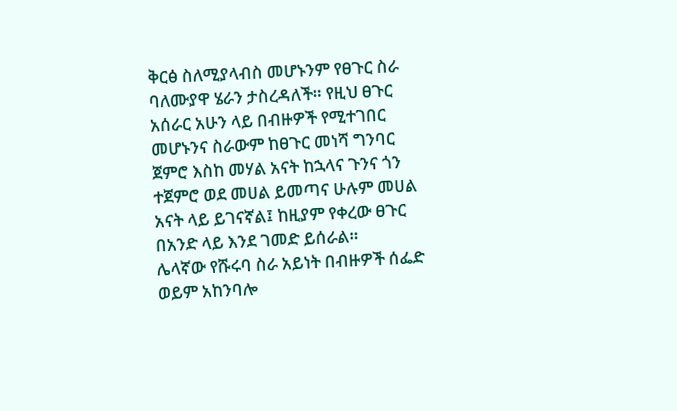ቅርፅ ስለሚያላብስ መሆኑንም የፀጉር ስራ ባለሙያዋ ሄራን ታስረዳለች። የዚህ ፀጉር አሰራር አሁን ላይ በብዙዎች የሚተገበር መሆኑንና ስራውም ከፀጉር መነሻ ግንባር ጀምሮ እስከ መሃል አናት ከኋላና ጉንና ጎን ተጀምሮ ወደ መሀል ይመጣና ሁሉም መሀል አናት ላይ ይገናኛል፤ ከዚያም የቀረው ፀጉር በአንድ ላይ እንደ ገመድ ይሰራል።
ሌላኛው የሹሩባ ስራ አይነት በብዙዎች ሰፌድ ወይም አከንባሎ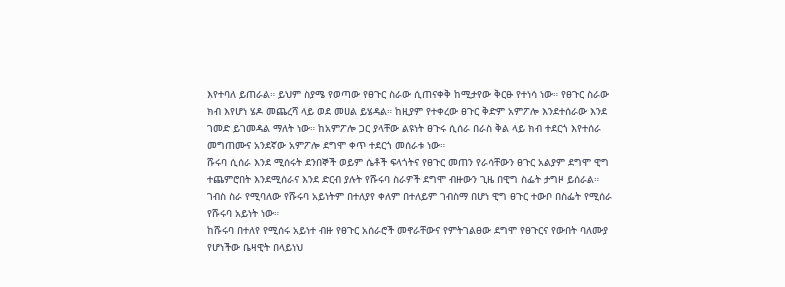እየተባለ ይጠራል። ይህም ስያሜ የወጣው የፀጉር ስራው ሲጠናቀቅ ከሚታየው ቅርፁ የተነሳ ነው። የፀጉር ስራው ክብ እየሆነ ሄዶ መጨረሻ ላይ ወደ መሀል ይሄዳል። ከዚያም የተቀረው ፀጉር ቅድም አምፖሎ እንደተሰራው እንደ ገመድ ይገመዳል ማለት ነው። ከአምፖሎ ጋር ያላቸው ልዩነት ፀጉሩ ሲሰራ በራስ ቅል ላይ ክብ ተደርጎ እየተሰራ መግጠሙና አንደኛው አምፖሎ ደግሞ ቀጥ ተደርጎ መሰራቱ ነው።
ሹሩባ ሲሰራ እንደ ሚሰሩት ደንበኞች ወይም ሴቶች ፍላጎትና የፀጉር መጠን የራሳቸውን ፀጉር አልያም ደግሞ ዊግ ተጨምሮበት እንደሚሰራና እንደ ድርብ ያሉት የሹሩባ ስራዎች ደግሞ ብዙውን ጊዜ በዊግ ስፌት ታግዞ ይሰራል። ገብስ ስራ የሚባለው የሹሩባ አይነትም በተለያየ ቀለም በተለይም ገብስማ በሆነ ዊግ ፀጉር ተውቦ በስፌት የሚሰራ የሹሩባ አይነት ነው።
ከሹሩባ በተለየ የሚሰሩ አይነተ ብዙ የፀጉር አሰራሮች መኖራቸውና የምትገልፀው ደግሞ የፀጉርና የውበት ባለሙያ የሆነችው ቤዛዊት በላይነህ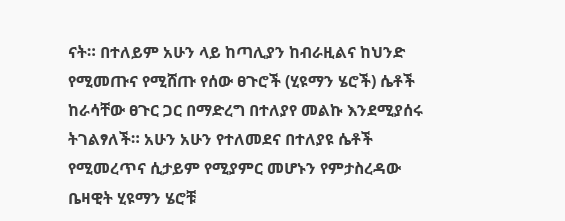ናት። በተለይም አሁን ላይ ከጣሊያን ከብራዚልና ከህንድ የሚመጡና የሚሸጡ የሰው ፀጉሮች (ሂዩማን ሄሮች) ሴቶች ከራሳቸው ፀጉር ጋር በማድረግ በተለያየ መልኩ እንደሚያሰሩ ትገልፃለች። አሁን አሁን የተለመደና በተለያዩ ሴቶች የሚመረጥና ሲታይም የሚያምር መሆኑን የምታስረዳው ቤዛዊት ሂዩማን ሄሮቹ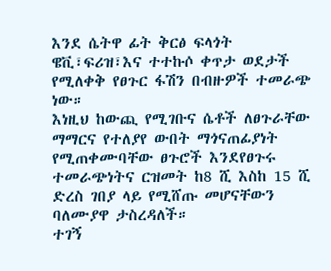እንደ ሴትዋ ፊት ቅርፅ ፍላጎት ዌቪ፣ፍሪዝ፣እና ተተኩሶ ቀጥታ ወደታች የሚለቀቅ የፀጉር ፋሽን በብዙዎች ተመራጭ ነው።
እነዚህ ከውጪ የሚገቡና ሴቶች ለፀጉራቸው ማማርና የተለያየ ውበት ማጎናጠፊያነት የሚጠቀሙባቸው ፀጉሮች እንደየፀጉሩ ተመራጭነትና ርዝመት ከ8 ሺ እስከ 15 ሺ ድረስ ገበያ ላይ የሚሸጡ መሆናቸውን ባለሙያዋ ታስረዳለች።
ተገኝ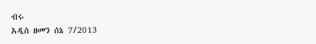ብሩ
አዲስ ዘመን ሰኔ 7/2013